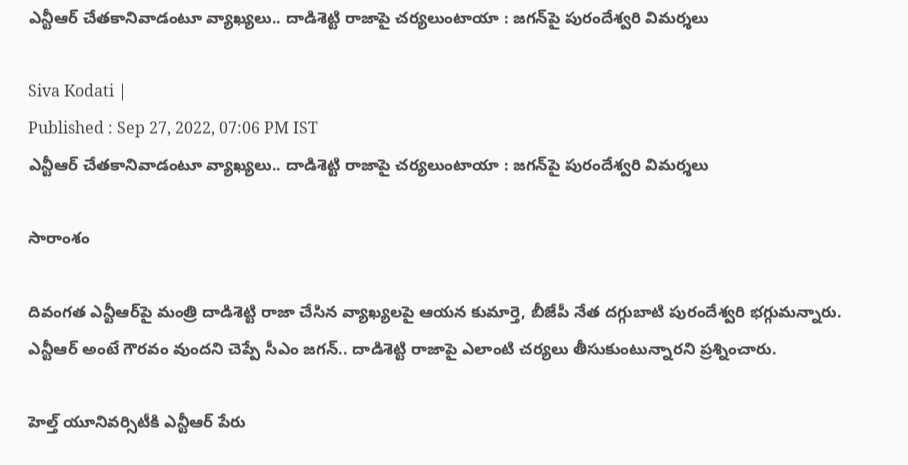ఎన్టీఆర్ చేతకానివాడంటూ వ్యాఖ్యలు.. దాడిశెట్టి రాజాపై చర్యలుంటాయా : జగన్‌పై పురందేశ్వరి విమర్శలు

Siva Kodati |
Published : Sep 27, 2022, 07:06 PM IST
ఎన్టీఆర్ చేతకానివాడంటూ వ్యాఖ్యలు.. దాడిశెట్టి రాజాపై చర్యలుంటాయా : జగన్‌పై పురందేశ్వరి విమర్శలు

సారాంశం

దివంగత ఎన్టీఆర్‌పై మంత్రి దాడిశెట్టి రాజా చేసిన వ్యాఖ్యలపై ఆయన కుమార్తె, బీజేపీ నేత దగ్గుబాటి పురందేశ్వరి భగ్గుమన్నారు. ఎన్టీఆర్ అంటే గౌరవం వుందని చెప్పే సీఎం జగన్.. దాడిశెట్టి రాజాపై ఎలాంటి చర్యలు తీసుకుంటున్నారని ప్రశ్నించారు.

హెల్త్ యూనివర్సిటీకి ఎన్టీఆర్ పేరు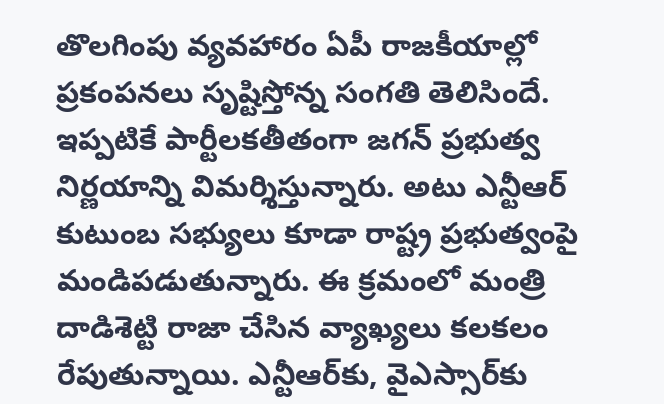తొలగింపు వ్యవహారం ఏపీ రాజకీయాల్లో ప్రకంపనలు సృష్టిస్తోన్న సంగతి తెలిసిందే. ఇప్పటికే పార్టీలకతీతంగా జగన్ ప్రభుత్వ నిర్ణయాన్ని విమర్శిస్తున్నారు. అటు ఎన్టీఆర్ కుటుంబ సభ్యులు కూడా రాష్ట్ర ప్రభుత్వంపై మండిపడుతున్నారు. ఈ క్రమంలో మంత్రి దాడిశెట్టి రాజా చేసిన వ్యాఖ్యలు కలకలం రేపుతున్నాయి. ఎన్టీఆర్‌కు, వైఎస్సార్‌కు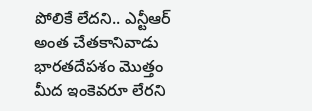పోలికే లేదని.. ఎన్టీఆర్ అంత చేతకానివాడు భారతదేపశం మొత్తం మీద ఇంకెవరూ లేరని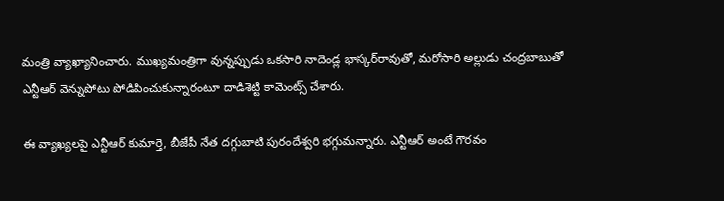మంత్రి వ్యాఖ్యానించారు. ముఖ్యమంత్రిగా వున్నప్పుడు ఒకసారి నాదెండ్ల భాస్కర్‌రావుతో, మరోసారి అల్లుడు చంద్రబాబుతో ఎన్టీఆర్ వెన్నుపోటు పోడిపించుకున్నారంటూ దాడిశెట్టి కామెంట్స్ చేశారు.

ఈ వ్యాఖ్యలపై ఎన్టీఆర్ కుమార్తె, బీజేపీ నేత దగ్గుబాటి పురందేశ్వరి భగ్గుమన్నారు. ఎన్టీఆర్ అంటే గౌరవం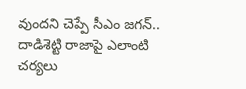వుందని చెప్పే సీఎం జగన్.. దాడిశెట్టి రాజాపై ఎలాంటి చర్యలు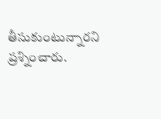తీసుకుంటున్నారని ప్రశ్నించారు.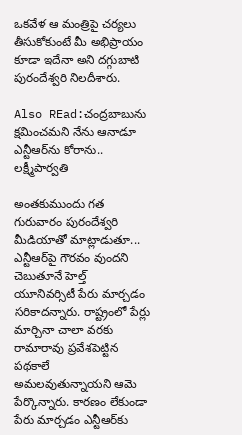ఒకవేళ ఆ మంత్రిపై చర్యలు తీసుకోకుంటే మీ అభిప్రాయం కూడా ఇదేనా అని దగ్గుబాటి పురందేశ్వరి నిలదీశారు.

Also REad:చంద్రబాబును క్షమించమని నేను ఆనాడూ ఎన్టీఆర్‌ను కోరాను.. లక్ష్మీపార్వతి

అంతకుముందు గత గురువారం పురందేశ్వరి మీడియాతో మాట్లాడుతూ... ఎన్టీఆర్‌పై గౌరవం వుందని చెబుతూనే హెల్త్ యూనివర్సిటీ పేరు మార్చడం సరికాదన్నారు. రాష్ట్రంలో పేర్లు మార్చినా చాలా వరకు రామారావు ప్రవేశపెట్టిన పథకాలే అమలవుతున్నాయని ఆమె పేర్కొన్నారు. కారణం లేకుండా పేరు మార్చడం ఎన్టీఆర్‌కు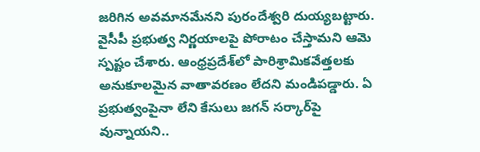జరిగిన అవమానమేనని పురందేశ్వరి దుయ్యబట్టారు. వైసీపీ ప్రభుత్వ నిర్ణయాలపై పోరాటం చేస్తామని ఆమె స్పష్టం చేశారు. ఆంధ్రప్రదేశ్‌లో పారిశ్రామికవేత్తలకు అనుకూలమైన వాతావరణం లేదని మండిపడ్డారు. ఏ ప్రభుత్వంపైనా లేని కేసులు జగన్ సర్కార్‌పై వున్నాయని..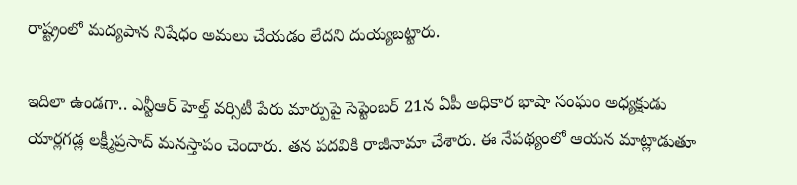రాష్ట్రంలో మద్యపాన నిషేధం అమలు చేయడం లేదని దుయ్యబట్టారు.

ఇదిలా ఉండగా.. ఎన్టీఆర్ హెల్త్ వర్సిటీ పేరు మార్పుపై సెప్టెంబర్ 21న ఏపీ అధికార భాషా సంఘం అధ్యక్షుడు యార్లగడ్ల లక్ష్మీప్రసాద్ మనస్తాపం చెందారు. తన పదవికి రాజీనామా చేశారు. ఈ నేపథ్యంలో ఆయన మాట్లాడుతూ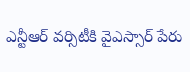ఎన్టీఆర్ వర్సిటీకి వైఎస్సార్ పేరు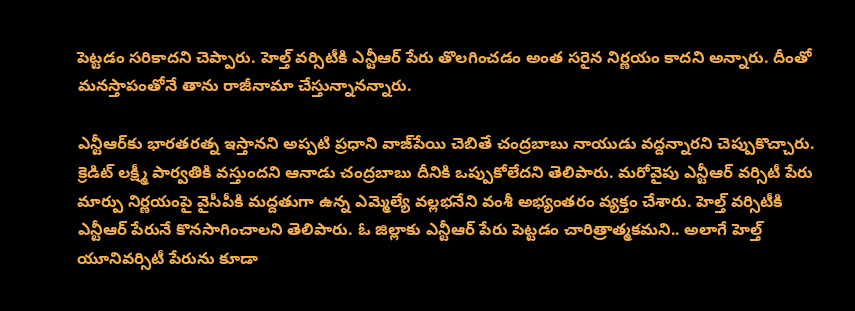పెట్టడం సరికాదని చెప్పారు. హెల్త్ వర్సిటీకి ఎన్టీఆర్ పేరు తొలగించడం అంత సరైన నిర్ణయం కాదని అన్నారు. దీంతో మనస్తాపంతోనే తాను రాజీనామా చేస్తున్నానన్నారు.

ఎన్టీఆర్‌కు భారతరత్న ఇస్తానని అప్పటి ప్రధాని వాజ్‌పేయి చెబితే చంద్రబాబు నాయుడు వద్దన్నారని చెప్పుకొచ్చారు. క్రెడిట్ లక్ష్మీ పార్వతికి వస్తుందని ఆనాడు చంద్రబాబు దీనికి ఒప్పుకోలేదని తెలిపారు. మరోవైపు ఎన్టీఆర్ వర్సిటీ పేరు మార్పు నిర్ణయంపై వైసీపీకి మద్దతుగా ఉన్న ఎమ్మెల్యే వల్లభనేని వంశీ అభ్యంతరం వ్యక్తం చేశారు. హెల్త్ వర్సిటీకి ఎన్టీఆర్ పేరునే కొనసాగించాలని తెలిపారు. ఓ జిల్లాకు ఎన్టీఆర్ పేరు పెట్టడం చారిత్రాత్మకమని.. అలాగే హెల్త్ యూనివర్సిటీ పేరును కూడా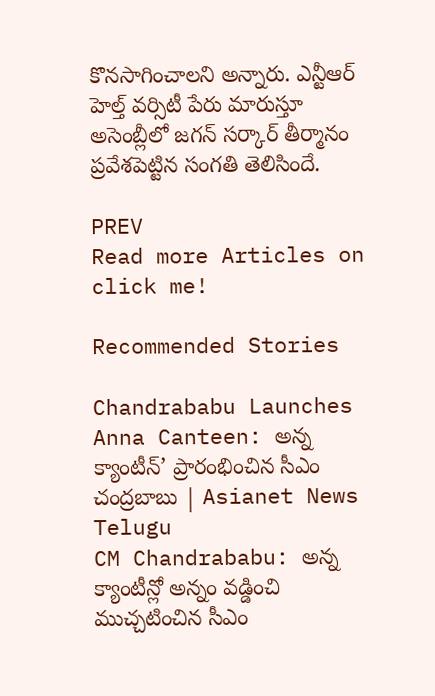కొనసాగించాలని అన్నారు. ఎన్టీఆర్ హెల్త్ వర్సిటీ పేరు మారుస్తూ అసెంబ్లీ‌లో జగన్ సర్కార్ తీర్మానం ప్రవేశపెట్టిన సంగతి తెలిసిందే.

PREV
Read more Articles on
click me!

Recommended Stories

Chandrababu Launches Anna Canteen: అన్న క్యాంటీన్’ ప్రారంభించిన సీఎం చంద్రబాబు | Asianet News Telugu
CM Chandrababu: అన్న క్యాంటీన్లో అన్నం వడ్డించి ముచ్చటించిన సీఎం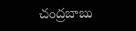చంద్రబాబు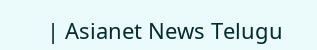| Asianet News Telugu